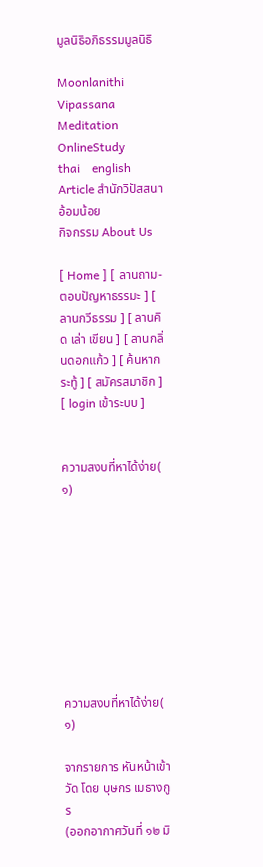มูลนิธิอภิธรรมมูลนิธิ

Moonlanithi Vipassana
Meditation
OnlineStudy
thai    english
Article สำนักวิปัสสนา
อ้อมน้อย
กิจกรรม About Us

[ Home ] [ ลานถาม-ตอบปัญหาธรรมะ ] [ ลานกวีธรรม ] [ ลานคิด เล่า เขียน ] [ ลานกลิ่นดอกแก้ว ] [ ค้นหากระทู้ ] [ สมัครสมาชิก ] [ login เข้าระบบ ]


ความสงบที่หาได้ง่าย( ๑)









ความสงบที่หาได้ง่าย( ๑)

จากรายการ หันหน้าเข้าวัด โดย บุษกร เมธางกูร
(ออกอากาศวันที่ ๑๒ มิ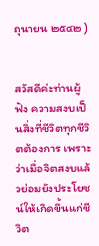ถุนายน ๒๕๔๒ )


สวัสดีค่ะท่านผู้ฟัง ความสงบเป็นสิ่งที่ชีวิตทุกชีวิตต้องการ เพราะว่าเมื่อจิตสงบแล้วย่อมยังประโยชน์ให้เกิดขึ้นแก่ชีวิต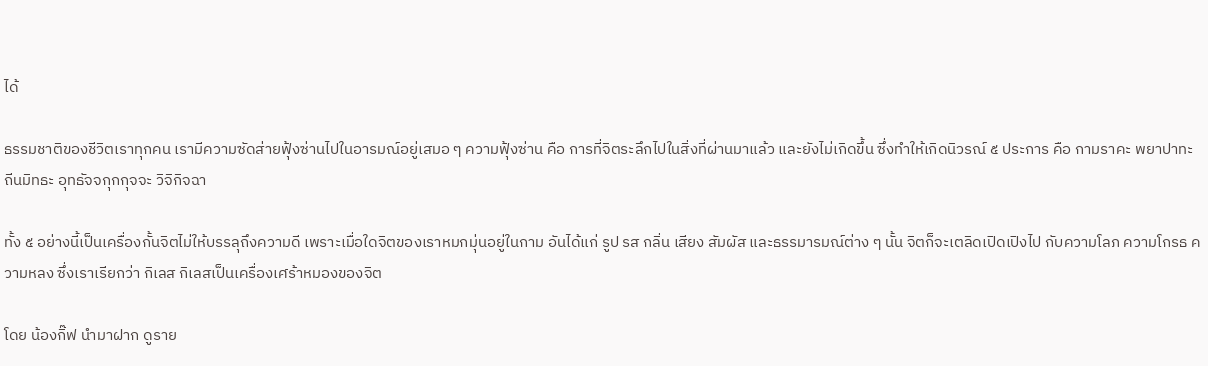ได้

ธรรมชาติของชีวิตเราทุกคน เรามีความซัดส่ายฟุ้งซ่านไปในอารมณ์อยู่เสมอ ๆ ความฟุ้งซ่าน คือ การที่จิตระลึกไปในสิ่งที่ผ่านมาแล้ว และยังไม่เกิดขึ้น ซึ่งทำให้เกิดนิวรณ์ ๕ ประการ คือ กามราคะ พยาปาทะ ถีนมิทธะ อุทธัจจกุกกุจจะ วิจิกิจฉา

ทั้ง ๕ อย่างนี้เป็นเครื่องกั้นจิตไม่ให้บรรลุถึงความดี เพราะเมื่อใดจิตของเราหมกมุ่นอยู่ในกาม อันได้แก่ รูป รส กลิ่น เสียง สัมผัส และธรรมารมณ์ต่าง ๆ นั้น จิตก็จะเตลิดเปิดเปิงไป กับความโลภ ความโกรธ ความหลง ซึ่งเราเรียกว่า กิเลส กิเลสเป็นเครื่องเศร้าหมองของจิต

โดย น้องกิ๊ฟ นำมาฝาก ดูราย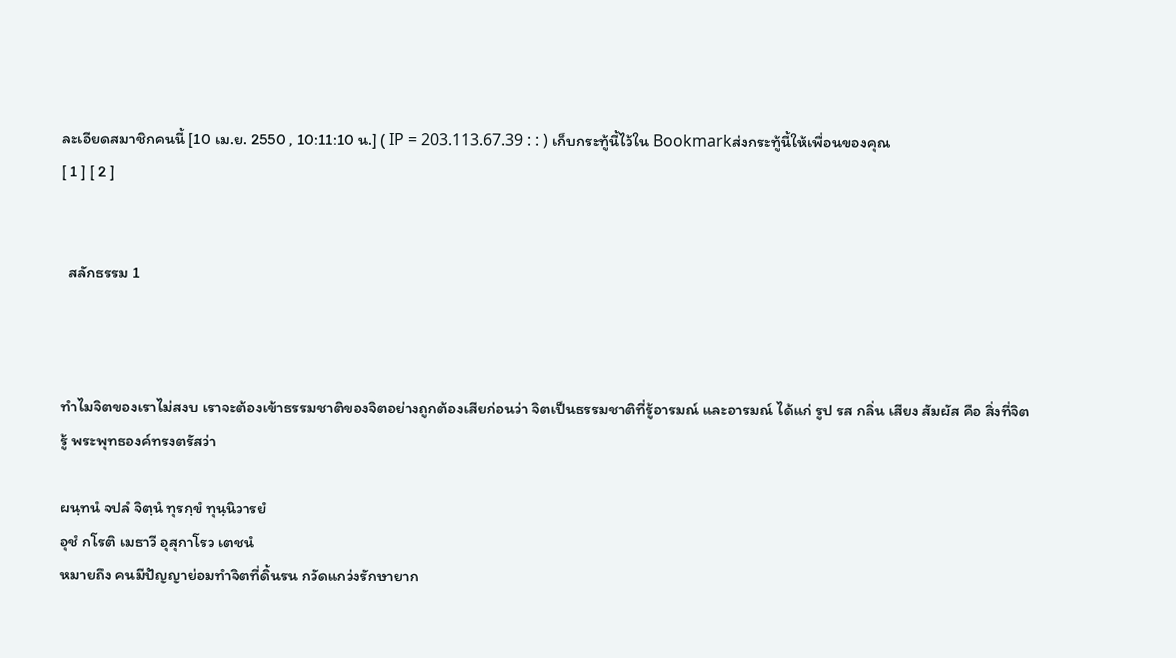ละเอียดสมาชิกคนนี้ [10 เม.ย. 2550 , 10:11:10 น.] ( IP = 203.113.67.39 : : ) เก็บกระทู้นี้ไว้ใน Bookmarkส่งกระทู้นี้ให้เพื่อนของคุณ
[ 1 ] [ 2 ]


  สลักธรรม 1



ทำไมจิตของเราไม่สงบ เราจะต้องเข้าธรรมชาติของจิตอย่างถูกต้องเสียก่อนว่า จิตเป็นธรรมชาติที่รู้อารมณ์ และอารมณ์ ได้แก่ รูป รส กลิ่น เสียง สัมผัส คือ สิ่งที่จิตรู้ พระพุทธองค์ทรงตรัสว่า

ผนฺทนํ จปลํ จิตฺนํ ทุรกฺขํ ทุนฺนิวารยํ
อุชํ กโรติ เมธาวี อุสุกาโรว เตชนํ
หมายถึง คนมีปัญญาย่อมทำจิตที่ดิ้นรน กวัดแกว่งรักษายาก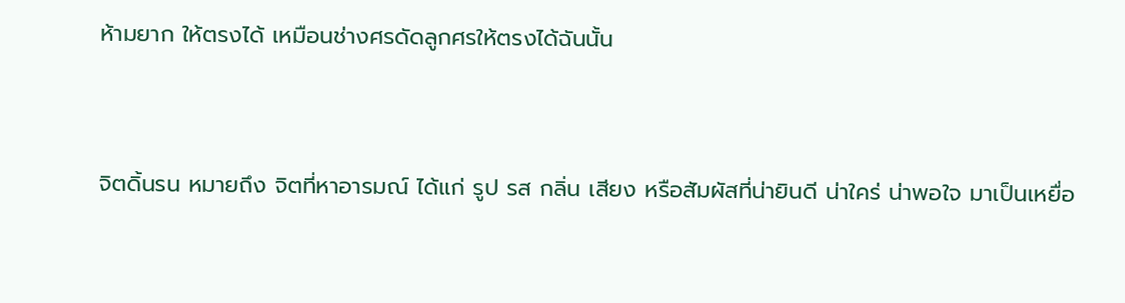ห้ามยาก ให้ตรงได้ เหมือนช่างศรดัดลูกศรให้ตรงได้ฉันนั้น


จิตดิ้นรน หมายถึง จิตที่หาอารมณ์ ได้แก่ รูป รส กลิ่น เสียง หรือสัมผัสที่น่ายินดี น่าใคร่ น่าพอใจ มาเป็นเหยื่อ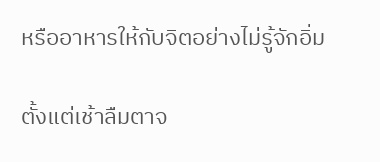หรืออาหารให้กับจิตอย่างไม่รู้จักอิ่ม

ตั้งแต่เช้าลืมตาจ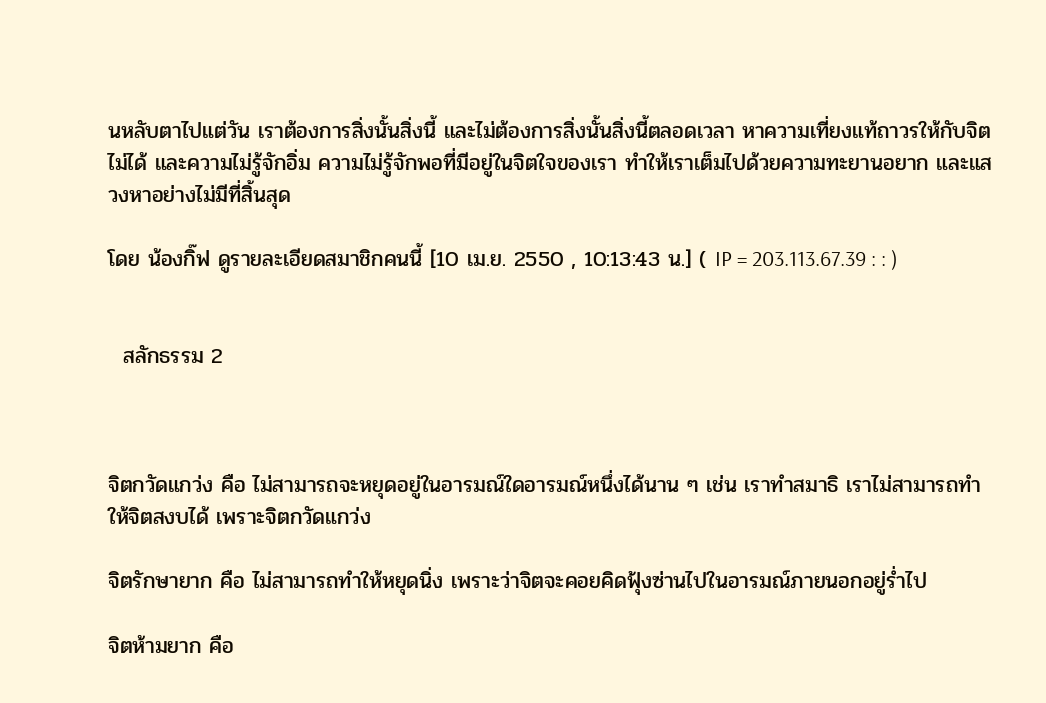นหลับตาไปแต่วัน เราต้องการสิ่งนั้นสิ่งนี้ และไม่ต้องการสิ่งนั้นสิ่งนี้ตลอดเวลา หาความเที่ยงแท้ถาวรให้กับจิตไม่ได้ และความไม่รู้จักอิ่ม ความไม่รู้จักพอที่มีอยู่ในจิตใจของเรา ทำให้เราเต็มไปด้วยความทะยานอยาก และแสวงหาอย่างไม่มีที่สิ้นสุด

โดย น้องกิ๊ฟ ดูรายละเอียดสมาชิกคนนี้ [10 เม.ย. 2550 , 10:13:43 น.] ( IP = 203.113.67.39 : : )


  สลักธรรม 2



จิตกวัดแกว่ง คือ ไม่สามารถจะหยุดอยู่ในอารมณ์ใดอารมณ์หนึ่งได้นาน ๆ เช่น เราทำสมาธิ เราไม่สามารถทำให้จิตสงบได้ เพราะจิตกวัดแกว่ง

จิตรักษายาก คือ ไม่สามารถทำให้หยุดนิ่ง เพราะว่าจิตจะคอยคิดฟุ้งซ่านไปในอารมณ์ภายนอกอยู่ร่ำไป

จิตห้ามยาก คือ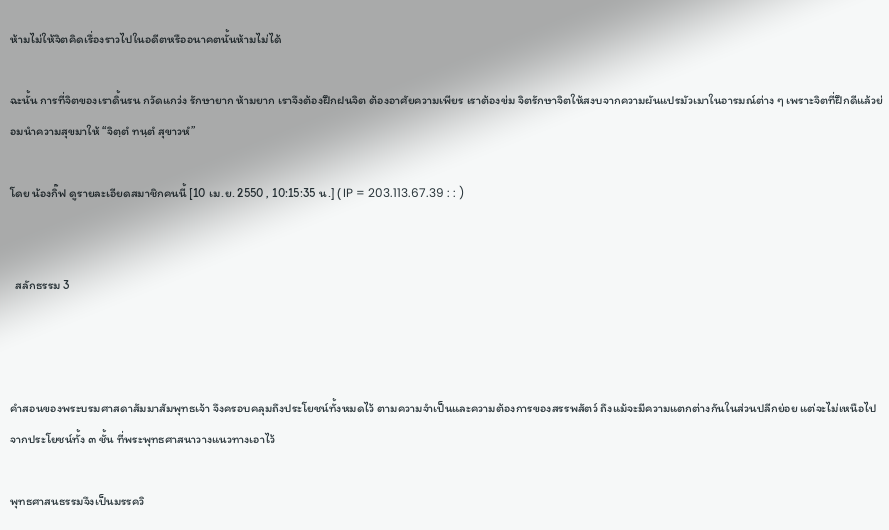ห้ามไม่ให้จิตคิดเรื่องราวไปในอดีตหรืออนาคตนั้นห้ามไม่ได้

ฉะนั้น การที่จิตของเราดิ้นรน กวัดแกว่ง รักษายาก ห้ามยาก เราจึงต้องฝึกฝนจิต ต้องอาศัยความเพียร เราต้องข่ม จิตรักษาจิตให้สงบจากความผันแปรมัวเมาในอารมณ์ต่าง ๆ เพราะจิตที่ฝึกดีแล้วย่อมนำความสุขมาให้ “จิตฺตํ ทนฺตํ สุขาวหํ”

โดย น้องกิ๊ฟ ดูรายละเอียดสมาชิกคนนี้ [10 เม.ย. 2550 , 10:15:35 น.] ( IP = 203.113.67.39 : : )


  สลักธรรม 3



คำสอนของพระบรมศาสดาสัมมาสัมพุทธเจ้า จึงครอบคลุมถึงประโยชน์ทั้งหมดไว้ ตามความจำเป็นและความต้องการของสรรพสัตว์ ถึงแม้จะมีความแตกต่างกันในส่วนปลีกย่อย แต่จะไม่เหนือไปจากประโยชน์ทั้ง ๓ ชั้น ที่พระพุทธศาสนาวางแนวทางเอาไว้

พุทธศาสนธรรมจึงเป็นมรรควิ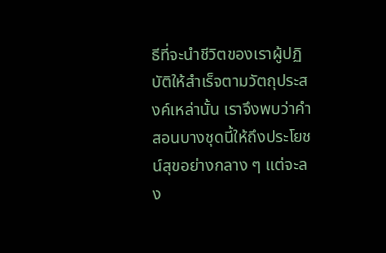ธีที่จะนำชีวิตของเราผู้ปฏิบัติให้สำเร็จตามวัตถุประสงค์เหล่านั้น เราจึงพบว่าคำสอนบางชุดนี้ให้ถึงประโยชน์สุขอย่างกลาง ๆ แต่จะลง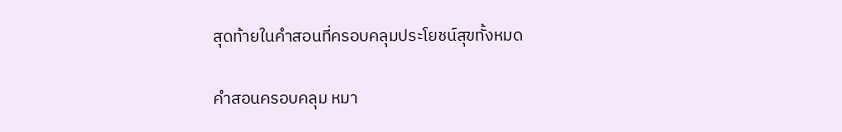สุดท้ายในคำสอนที่ครอบคลุมประโยชน์สุขทั้งหมด

คำสอนครอบคลุม หมา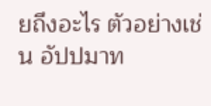ยถึงอะไร ตัวอย่างเช่น อัปปมาท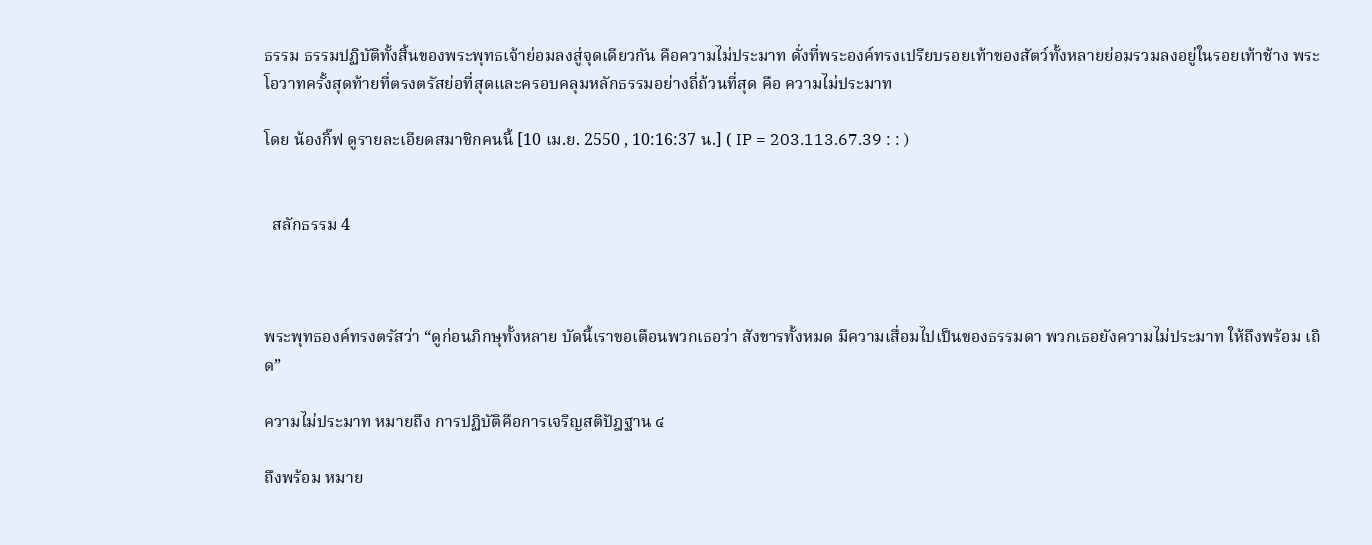ธรรม ธรรมปฏิบัติทั้งสิ้นของพระพุทธเจ้าย่อมลงสู่จุดเดียวกัน คือความไม่ประมาท ดั่งที่พระองค์ทรงเปรียบรอยเท้าของสัตว์ทั้งหลายย่อมรวมลงอยู่ในรอยเท้าช้าง พระโอวาทครั้งสุดท้ายที่ตรงตรัสย่อที่สุดและครอบคลุมหลักธรรมอย่างถี่ถ้วนที่สุด คือ ความไม่ประมาท

โดย น้องกิ๊ฟ ดูรายละเอียดสมาชิกคนนี้ [10 เม.ย. 2550 , 10:16:37 น.] ( IP = 203.113.67.39 : : )


  สลักธรรม 4



พระพุทธองค์ทรงตรัสว่า “ดูก่อนภิกษุทั้งหลาย บัดนี้เราขอเตือนพวกเธอว่า สังขารทั้งหมด มีความเสื่อมไปเป็นของธรรมดา พวกเธอยังความไม่ประมาท ให้ถึงพร้อม เถิด”

ความไม่ประมาท หมายถึง การปฏิบัติคือการเจริญสติปัฎฐาน ๔

ถึงพร้อม หมาย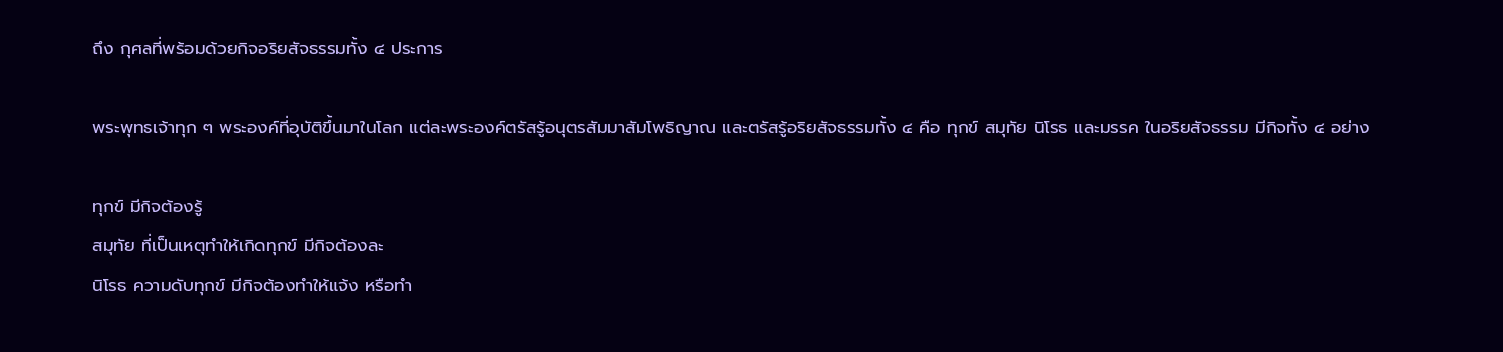ถึง กุศลที่พร้อมด้วยกิจอริยสัจธรรมทั้ง ๔ ประการ

พระพุทธเจ้าทุก ๆ พระองค์ที่อุบัติขึ้นมาในโลก แต่ละพระองค์ตรัสรู้อนุตรสัมมาสัมโพธิญาณ และตรัสรู้อริยสัจธรรมทั้ง ๔ คือ ทุกข์ สมุทัย นิโรธ และมรรค ในอริยสัจธรรม มีกิจทั้ง ๔ อย่าง

ทุกข์ มีกิจต้องรู้
สมุทัย ที่เป็นเหตุทำให้เกิดทุกข์ มีกิจต้องละ
นิโรธ ความดับทุกข์ มีกิจต้องทำให้แจ้ง หรือทำ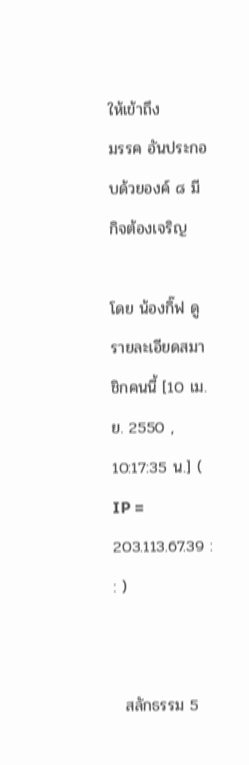ให้เข้าถึง
มรรค อันประกอบด้วยองค์ ๘ มีกิจต้องเจริญ

โดย น้องกิ๊ฟ ดูรายละเอียดสมาชิกคนนี้ [10 เม.ย. 2550 , 10:17:35 น.] ( IP = 203.113.67.39 : : )


  สลักธรรม 5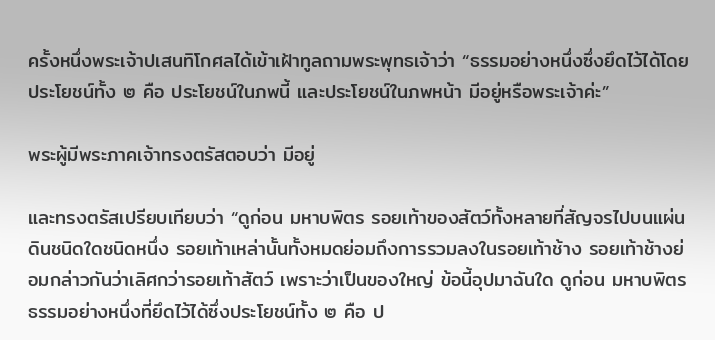ครั้งหนึ่งพระเจ้าปเสนทิโกศลได้เข้าเฝ้าทูลถามพระพุทธเจ้าว่า “ธรรมอย่างหนึ่งซึ่งยึดไว้ได้โดยประโยชน์ทั้ง ๒ คือ ประโยชน์ในภพนี้ และประโยชน์ในภพหน้า มีอยู่หรือพระเจ้าค่ะ”

พระผู้มีพระภาคเจ้าทรงตรัสตอบว่า มีอยู่

และทรงตรัสเปรียบเทียบว่า “ดูก่อน มหาบพิตร รอยเท้าของสัตว์ทั้งหลายที่สัญจรไปบนแผ่นดินชนิดใดชนิดหนึ่ง รอยเท้าเหล่านั้นทั้งหมดย่อมถึงการรวมลงในรอยเท้าช้าง รอยเท้าช้างย่อมกล่าวกันว่าเลิศกว่ารอยเท้าสัตว์ เพราะว่าเป็นของใหญ่ ข้อนี้อุปมาฉันใด ดูก่อน มหาบพิตร ธรรมอย่างหนึ่งที่ยึดไว้ได้ซึ่งประโยชน์ทั้ง ๒ คือ ป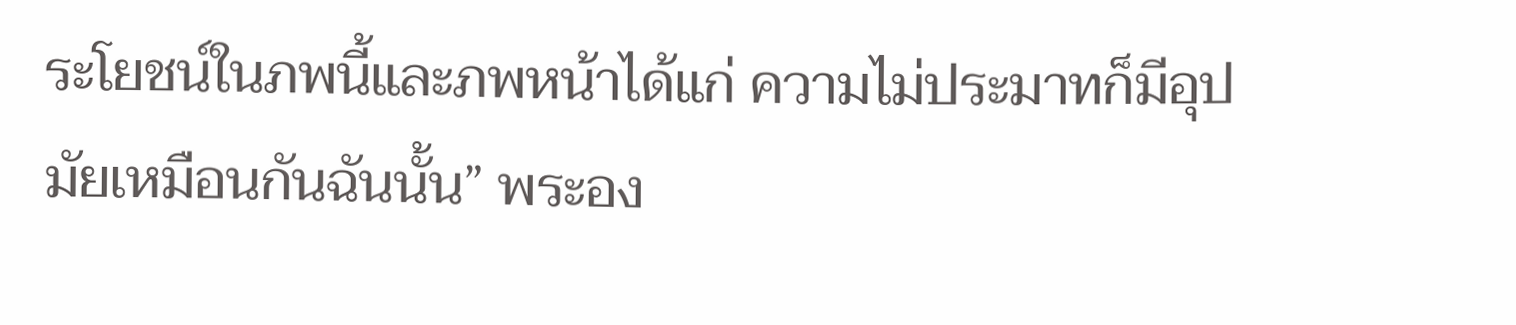ระโยชน์ในภพนี้และภพหน้าได้แก่ ความไม่ประมาทก็มีอุปมัยเหมือนกันฉันนั้น” พระอง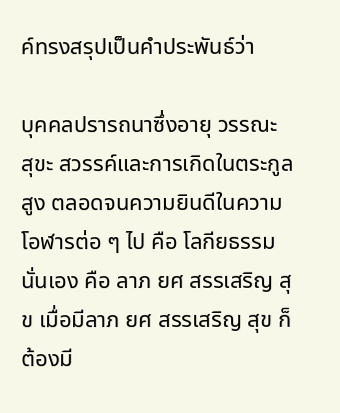ค์ทรงสรุปเป็นคำประพันธ์ว่า

บุคคลปรารถนาซึ่งอายุ วรรณะ สุขะ สวรรค์และการเกิดในตระกูลสูง ตลอดจนความยินดีในความโอฬารต่อ ๆ ไป คือ โลกียธรรมนั่นเอง คือ ลาภ ยศ สรรเสริญ สุข เมื่อมีลาภ ยศ สรรเสริญ สุข ก็ต้องมี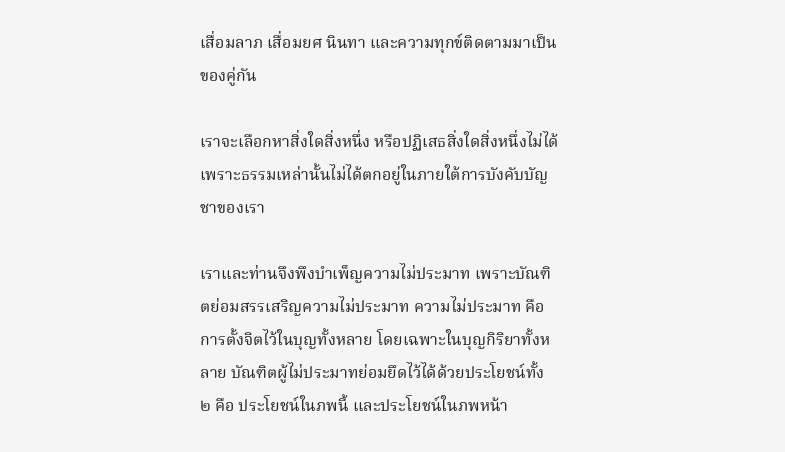เสื่อมลาภ เสื่อมยศ นินทา และความทุกข์ติดตามมาเป็นของคู่กัน

เราจะเลือกหาสิ่งใดสิ่งหนึ่ง หรือปฏิเสธสิ่งใดสิ่งหนึ่งไม่ได้ เพราะธรรมเหล่านั้นไม่ได้ตกอยู่ในภายใต้การบังคับบัญชาของเรา

เราและท่านจึงพึงบำเพ็ญความไม่ประมาท เพราะบัณฑิตย่อมสรรเสริญความไม่ประมาท ความไม่ประมาท คือ การตั้งจิตไว้ในบุญทั้งหลาย โดยเฉพาะในบุญกิริยาทั้งหลาย บัณฑิตผู้ไม่ประมาทย่อมยึดไว้ได้ด้วยประโยชน์ทั้ง ๒ คือ ประโยชน์ในภพนี้ และประโยชน์ในภพหน้า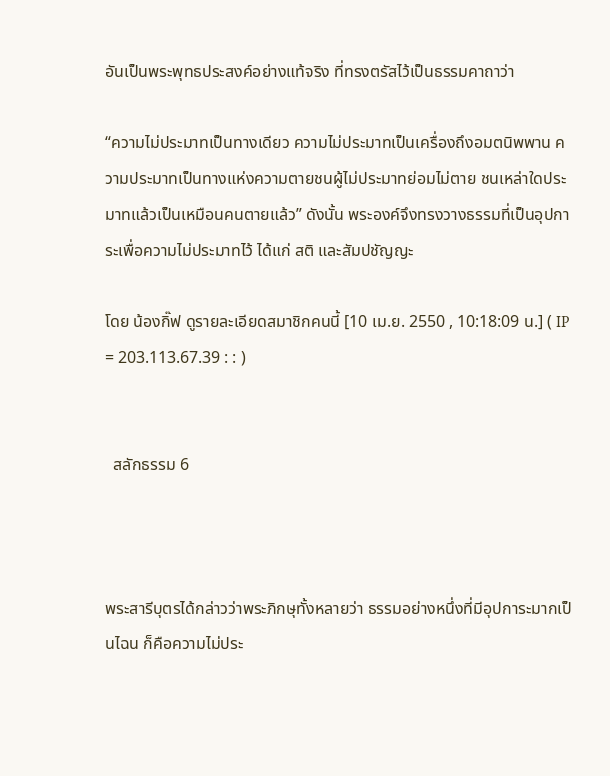อันเป็นพระพุทธประสงค์อย่างแท้จริง ที่ทรงตรัสไว้เป็นธรรมคาถาว่า

“ความไม่ประมาทเป็นทางเดียว ความไม่ประมาทเป็นเครื่องถึงอมตนิพพาน ความประมาทเป็นทางแห่งความตายชนผู้ไม่ประมาทย่อมไม่ตาย ชนเหล่าใดประมาทแล้วเป็นเหมือนคนตายแล้ว” ดังนั้น พระองค์จึงทรงวางธรรมที่เป็นอุปการะเพื่อความไม่ประมาทไว้ ได้แก่ สติ และสัมปชัญญะ

โดย น้องกิ๊ฟ ดูรายละเอียดสมาชิกคนนี้ [10 เม.ย. 2550 , 10:18:09 น.] ( IP = 203.113.67.39 : : )


  สลักธรรม 6



พระสารีบุตรได้กล่าวว่าพระภิกษุทั้งหลายว่า ธรรมอย่างหนึ่งที่มีอุปการะมากเป็นไฉน ก็คือความไม่ประ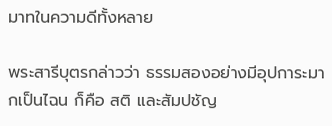มาทในความดีทั้งหลาย

พระสารีบุตรกล่าวว่า ธรรมสองอย่างมีอุปการะมากเป็นไฉน ก็คือ สติ และสัมปชัญ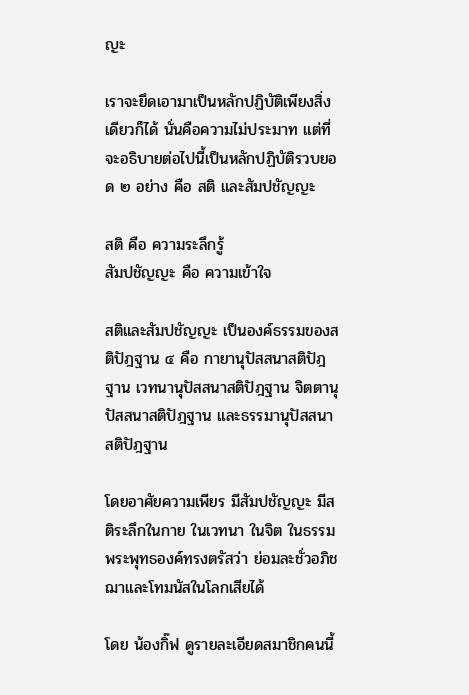ญะ

เราจะยึดเอามาเป็นหลักปฏิบัติเพียงสิ่งเดียวก็ได้ นั่นคือความไม่ประมาท แต่ที่จะอธิบายต่อไปนี้เป็นหลักปฏิบัติรวบยอด ๒ อย่าง คือ สติ และสัมปชัญญะ

สติ คือ ความระลึกรู้
สัมปชัญญะ คือ ความเข้าใจ

สติและสัมปชัญญะ เป็นองค์ธรรมของสติปัฎฐาน ๔ คือ กายานุปัสสนาสติปัฎฐาน เวทนานุปัสสนาสติปัฎฐาน จิตตานุปัสสนาสติปัฎฐาน และธรรมานุปัสสนาสติปัฎฐาน

โดยอาศัยความเพียร มีสัมปชัญญะ มีสติระลึกในกาย ในเวทนา ในจิต ในธรรม พระพุทธองค์ทรงตรัสว่า ย่อมละชั่วอภิชฌาและโทมนัสในโลกเสียได้

โดย น้องกิ๊ฟ ดูรายละเอียดสมาชิกคนนี้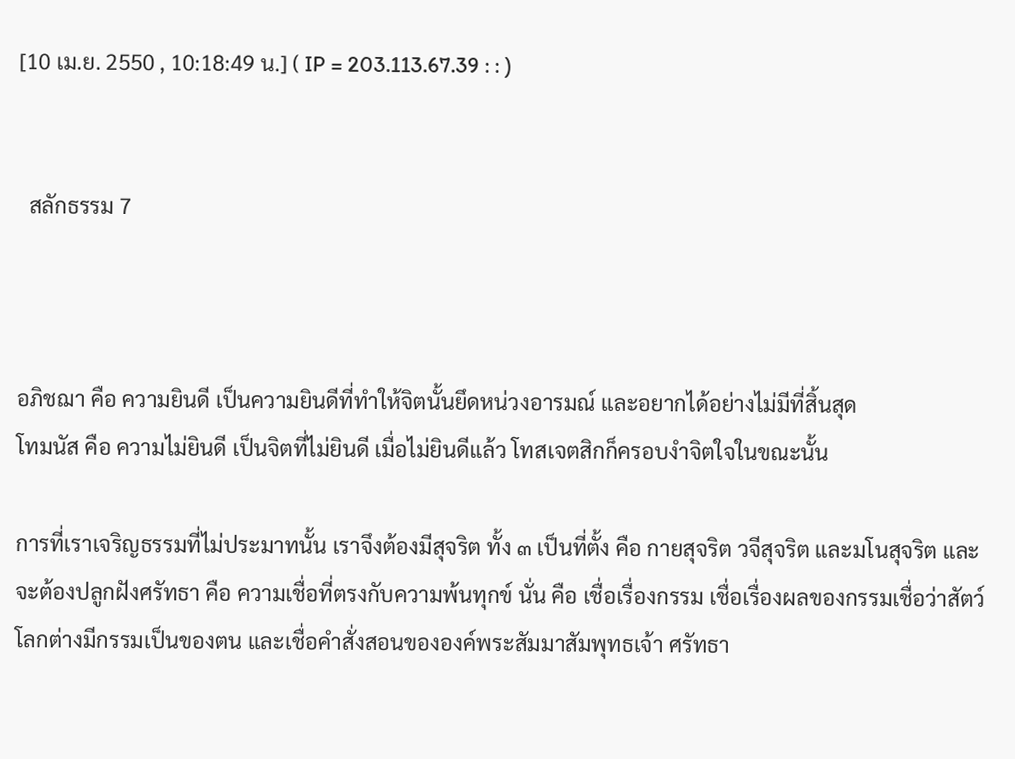[10 เม.ย. 2550 , 10:18:49 น.] ( IP = 203.113.67.39 : : )


  สลักธรรม 7



อภิชฌา คือ ความยินดี เป็นความยินดีที่ทำให้จิตนั้นยึดหน่วงอารมณ์ และอยากได้อย่างไม่มีที่สิ้นสุด
โทมนัส คือ ความไม่ยินดี เป็นจิตที่ไม่ยินดี เมื่อไม่ยินดีแล้ว โทสเจตสิกก็ครอบงำจิตใจในขณะนั้น

การที่เราเจริญธรรมที่ไม่ประมาทนั้น เราจึงต้องมีสุจริต ทั้ง ๓ เป็นที่ตั้ง คือ กายสุจริต วจีสุจริต และมโนสุจริต และจะต้องปลูกฝังศรัทธา คือ ความเชื่อที่ตรงกับความพ้นทุกข์ นั่น คือ เชื่อเรื่องกรรม เชื่อเรื่องผลของกรรมเชื่อว่าสัตว์โลกต่างมีกรรมเป็นของตน และเชื่อคำสั่งสอนขององค์พระสัมมาสัมพุทธเจ้า ศรัทธา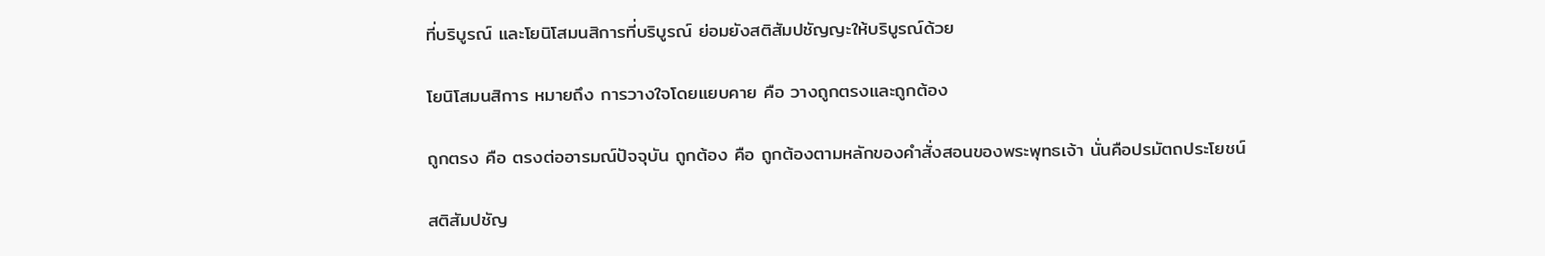ที่บริบูรณ์ และโยนิโสมนสิการที่บริบูรณ์ ย่อมยังสติสัมปชัญญะให้บริบูรณ์ด้วย

โยนิโสมนสิการ หมายถึง การวางใจโดยแยบคาย คือ วางถูกตรงและถูกต้อง

ถูกตรง คือ ตรงต่ออารมณ์ปัจจุบัน ถูกต้อง คือ ถูกต้องตามหลักของคำสั่งสอนของพระพุทธเจ้า นั่นคือปรมัตถประโยชน์

สติสัมปชัญ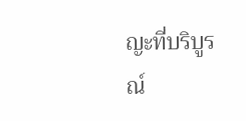ญะที่บริบูรณ์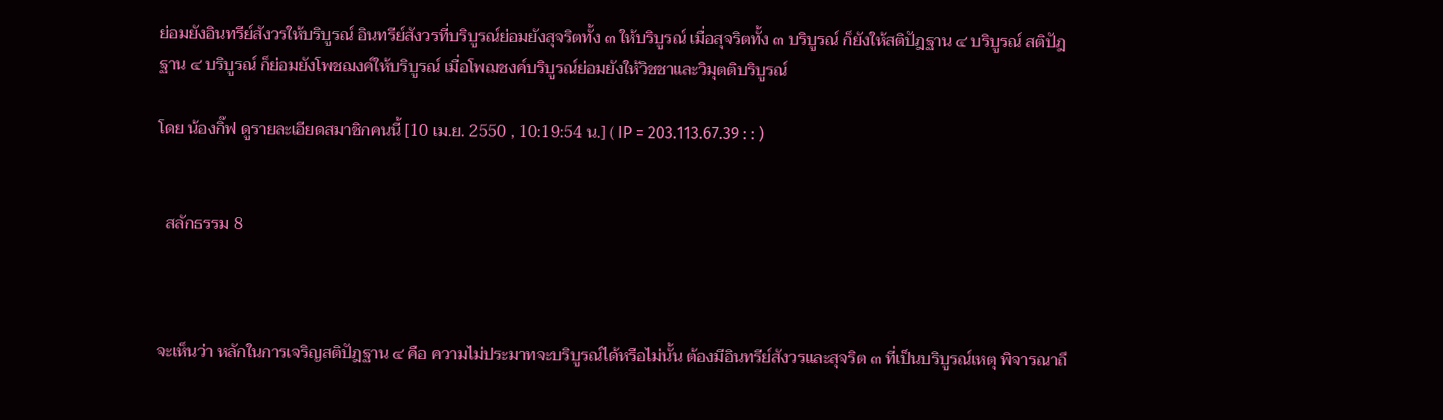ย่อมยังอินทรีย์สังวรให้บริบูรณ์ อินทรีย์สังวรที่บริบูรณ์ย่อมยังสุจริตทั้ง ๓ ให้บริบูรณ์ เมื่อสุจริตทั้ง ๓ บริบูรณ์ ก็ยังให้สติปัฎฐาน ๔ บริบูรณ์ สติปัฎฐาน ๔ บริบูรณ์ ก็ย่อมยังโพชฌงค์ให้บริบูรณ์ เมื่อโพฌชงค์บริบูรณ์ย่อมยังให้วิชชาและวิมุตติบริบูรณ์

โดย น้องกิ๊ฟ ดูรายละเอียดสมาชิกคนนี้ [10 เม.ย. 2550 , 10:19:54 น.] ( IP = 203.113.67.39 : : )


  สลักธรรม 8



จะเห็นว่า หลักในการเจริญสติปัฎฐาน ๔ คือ ความไม่ประมาทจะบริบูรณ์ได้หรือไม่นั้น ต้องมีอินทรีย์สังวรและสุจริต ๓ ที่เป็นบริบูรณ์เหตุ พิจารณาถึ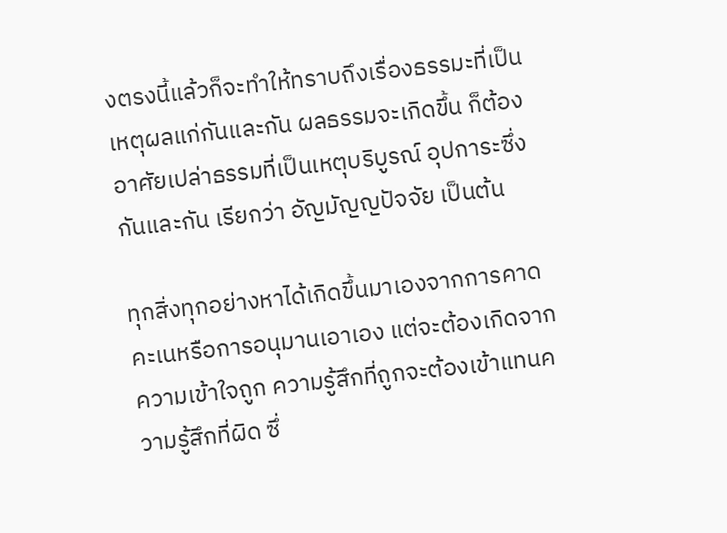งตรงนี้แล้วก็จะทำให้ทราบถึงเรื่องธรรมะที่เป็นเหตุผลแก่กันและกัน ผลธรรมจะเกิดขึ้น ก็ต้องอาศัยเปล่าธรรมที่เป็นเหตุบริบูรณ์ อุปการะซึ่งกันและกัน เรียกว่า อัญมัญญปัจจัย เป็นต้น

ทุกสิ่งทุกอย่างหาได้เกิดขึ้นมาเองจากการคาดคะเนหรือการอนุมานเอาเอง แต่จะต้องเกิดจากความเข้าใจถูก ความรู้สึกที่ถูกจะต้องเข้าแทนความรู้สึกที่ผิด ซึ่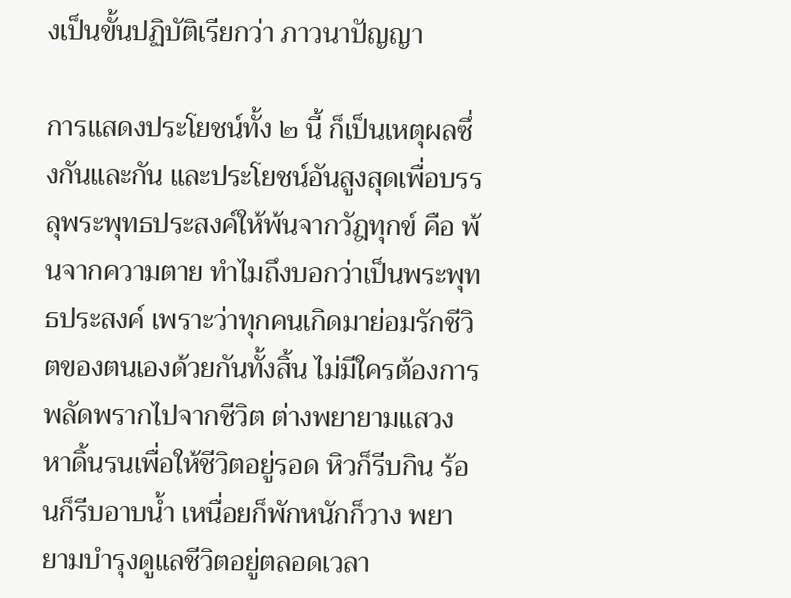งเป็นขั้นปฏิบัติเรียกว่า ภาวนาปัญญา

การแสดงประโยชน์ทั้ง ๒ นี้ ก็เป็นเหตุผลซึ่งกันและกัน และประโยชน์อันสูงสุดเพื่อบรรลุพระพุทธประสงค์ให้พ้นจากวัฎทุกข์ คือ พ้นจากความตาย ทำไมถึงบอกว่าเป็นพระพุทธประสงค์ เพราะว่าทุกคนเกิดมาย่อมรักชีวิตของตนเองด้วยกันทั้งสิ้น ไม่มีใครต้องการพลัดพรากไปจากชีวิต ต่างพยายามแสวงหาดิ้นรนเพื่อให้ชีวิตอยู่รอด หิวก็รีบกิน ร้อนก็รีบอาบน้ำ เหนื่อยก็พักหนักก็วาง พยายามบำรุงดูแลชีวิตอยู่ตลอดเวลา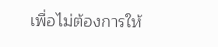เพื่อไม่ต้องการให้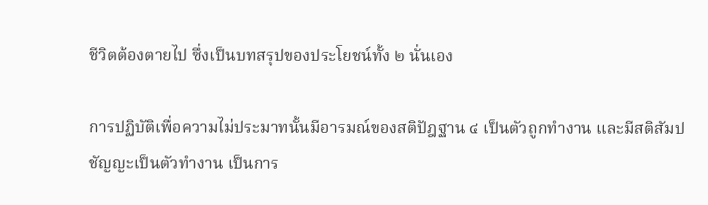ชีวิตต้องตายไป ซึ่งเป็นบทสรุปของประโยชน์ทั้ง ๒ นั่นเอง

การปฏิบัติเพื่อความไม่ประมาทนั้นมีอารมณ์ของสติปัฎฐาน ๔ เป็นตัวถูกทำงาน และมีสติสัมปชัญญะเป็นตัวทำงาน เป็นการ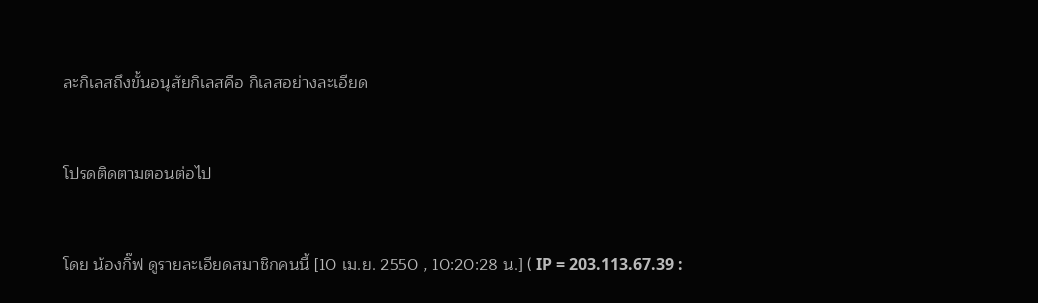ละกิเลสถึงขั้นอนุสัยกิเลสคือ กิเลสอย่างละเอียด


โปรดติดตามตอนต่อไป


โดย น้องกิ๊ฟ ดูรายละเอียดสมาชิกคนนี้ [10 เม.ย. 2550 , 10:20:28 น.] ( IP = 203.113.67.39 :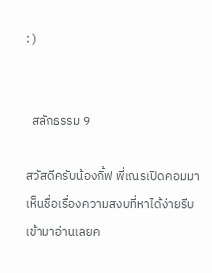: )


  สลักธรรม 9

สวัสดีครับน้องกิ้ฟ พี่เณรเปิดคอมมาเห็นชื่อเรื่องความสงบที่หาได้ง่ายรีบเข้ามาอ่านเลยค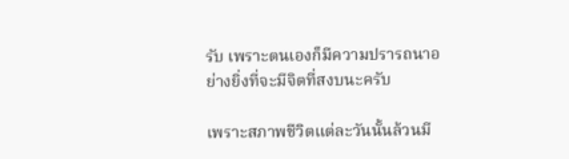รับ เพราะตนเองก็มีความปรารถนาอย่างยิ่งที่จะมีจิตที่สงบนะครับ

เพราะสภาพชีวิตแต่ละวันนั้นล้วนมี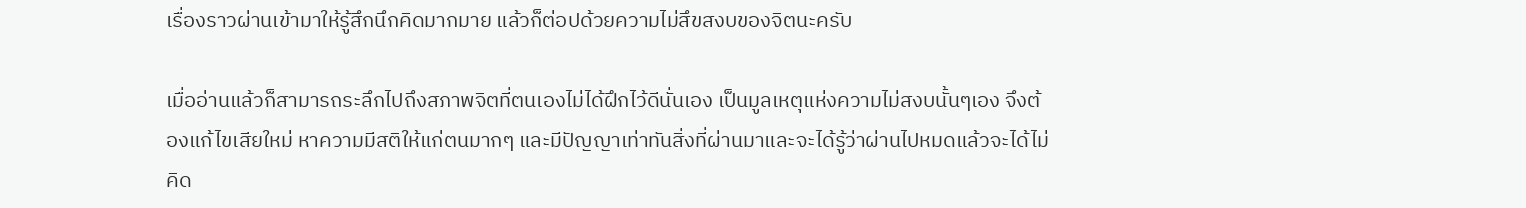เรื่องราวผ่านเข้ามาให้รู้สึกนึกคิดมากมาย แล้วก็ต่อปด้วยความไม่สึขสงบของจิตนะครับ

เมื่ออ่านแล้วก็สามารถระลึกไปถึงสภาพจิตที่ตนเองไม่ได้ฝึกไว้ดีนั่นเอง เป็นมูลเหตุแห่งความไม่สงบนั้นๆเอง จึงต้องแก้ไขเสียใหม่ หาความมีสติให้แก่ตนมากๆ และมีปัญญาเท่าทันสิ่งที่ผ่านมาและจะได้รู้ว่าผ่านไปหมดแล้วจะได้ไม่คิด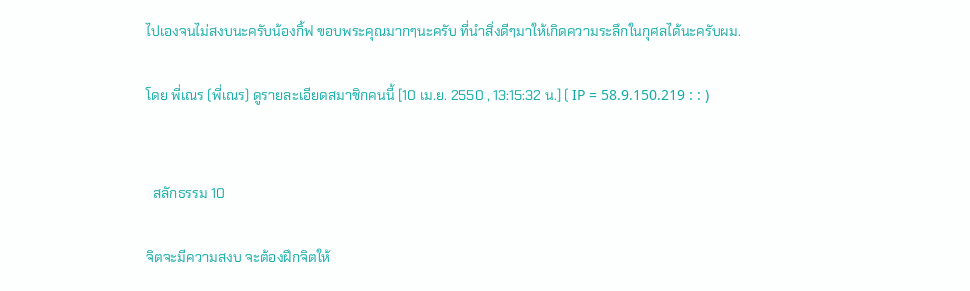ไปเองจนไม่สงบนะครับน้องกิ้ฟ ขอบพระคุณมากๆนะครับ ที่นำสิ่งดีๆมาให้เกิดความระลึกในกุศลได้นะครับผม.

โดย พี่เณร (พี่เณร) ดูรายละเอียดสมาชิกคนนี้ [10 เม.ย. 2550 , 13:15:32 น.] ( IP = 58.9.150.219 : : )


  สลักธรรม 10

จิตจะมีความสงบ จะต้องฝึกจิตให้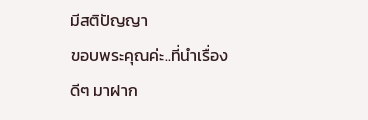มีสติปัญญา
ขอบพระคุณค่ะ..ที่นำเรื่องดีๆ มาฝาก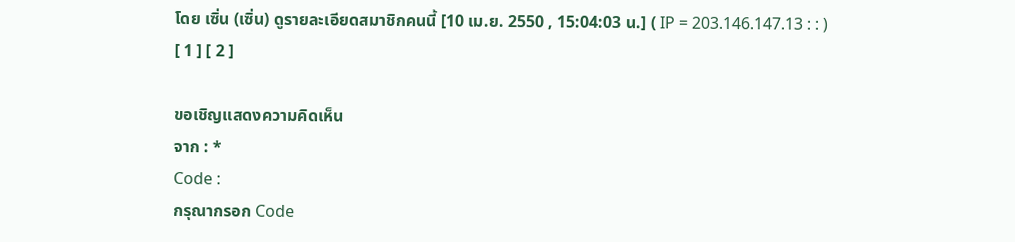โดย เซิ่น (เซิ่น) ดูรายละเอียดสมาชิกคนนี้ [10 เม.ย. 2550 , 15:04:03 น.] ( IP = 203.146.147.13 : : )
[ 1 ] [ 2 ]

ขอเชิญแสดงความคิดเห็น
จาก : *
Code :
กรุณากรอก Code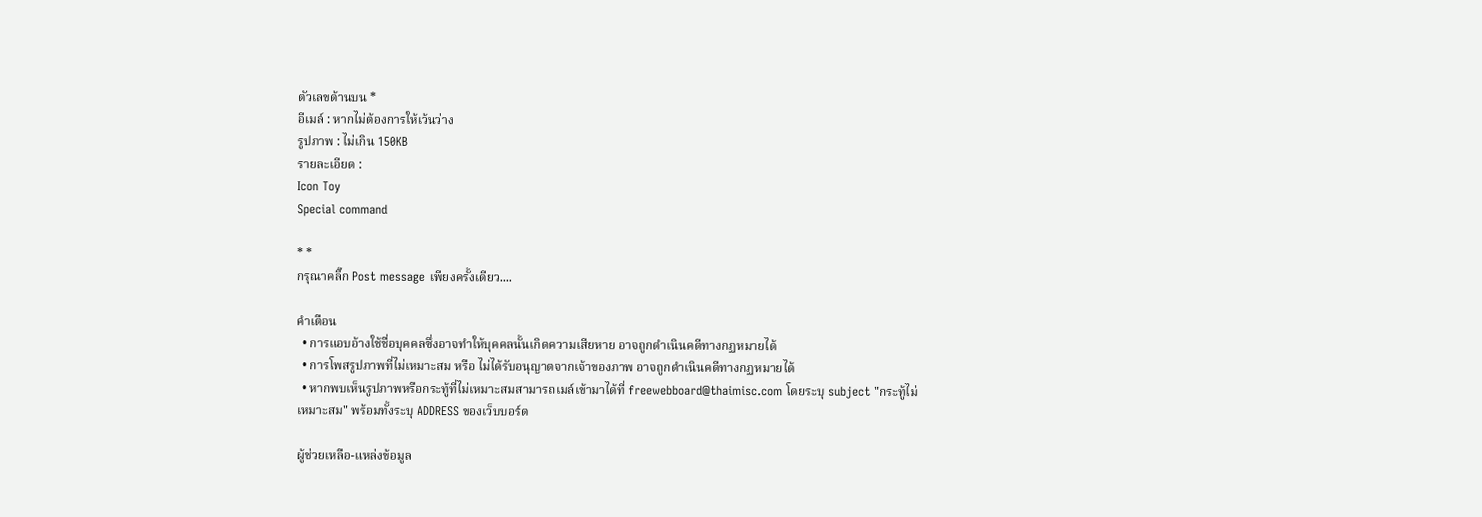ตัวเลขด้านบน *
อีเมล์ : หากไม่ต้องการให้เว้นว่าง
รูปภาพ : ไม่เกิน 150KB
รายละเอียด :
Icon Toy
Special command

* *
กรุณาคลิ๊ก Post message เพียงครั้งเดียว....

คำเตือน
  • การแอบอ้างใช้ชื่อบุคคลซึ่งอาจทำให้บุคคลนั้นเกิดความเสียหาย อาจถูกดำเนินคดีทางกฏหมายได้
  • การโพสรูปภาพที่ไม่เหมาะสม หรือ ไม่ได้รับอนุญาตจากเจ้าของภาพ อาจถูกดำเนินคดีทางกฏหมายได้
  • หากพบเห็นรูปภาพหรือกระทู้ที่ไม่เหมาะสมสามารถเมล์เข้ามาได้ที่ freewebboard@thaimisc.com โดยระบุ subject "กระทู้ไม่เหมาะสม" พร้อมทั้งระบุ ADDRESS ของเว็บบอร์ด

ผู้ช่วยเหลือ-แหล่งข้อมูล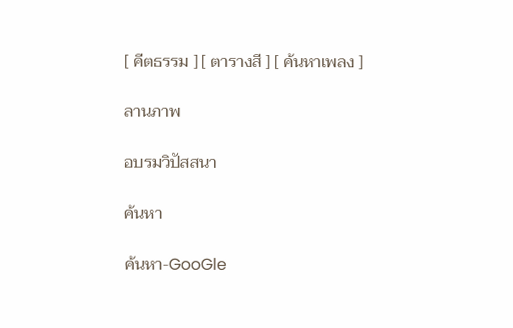[ คีตธรรม ] [ ตารางสี ] [ ค้นหาเพลง ]

ลานภาพ

อบรมวิปัสสนา

ค้นหา

ค้นหา-GooGle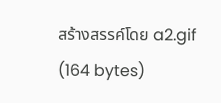สร้างสรรค์โดย a2.gif (164 bytes)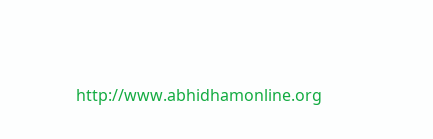http://www.abhidhamonline.org